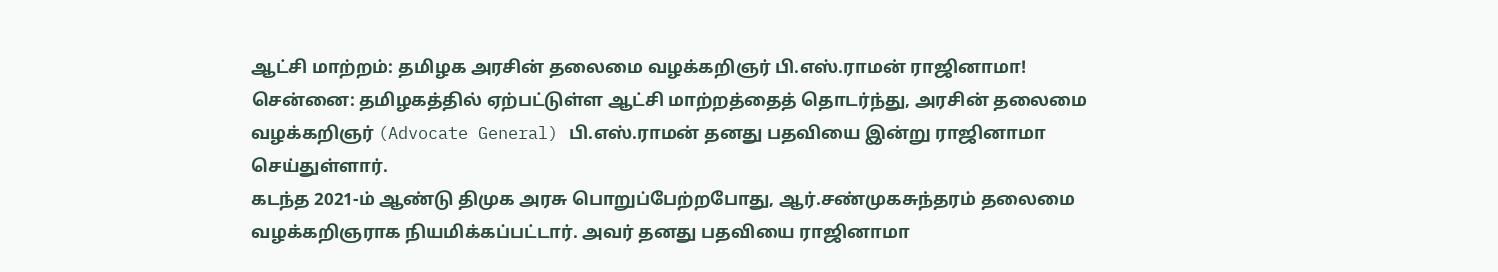ஆட்சி மாற்றம்: தமிழக அரசின் தலைமை வழக்கறிஞர் பி.எஸ்.ராமன் ராஜினாமா!
சென்னை: தமிழகத்தில் ஏற்பட்டுள்ள ஆட்சி மாற்றத்தைத் தொடர்ந்து, அரசின் தலைமை வழக்கறிஞர் (Advocate General) பி.எஸ்.ராமன் தனது பதவியை இன்று ராஜினாமா செய்துள்ளார்.
கடந்த 2021-ம் ஆண்டு திமுக அரசு பொறுப்பேற்றபோது, ஆர்.சண்முகசுந்தரம் தலைமை வழக்கறிஞராக நியமிக்கப்பட்டார். அவர் தனது பதவியை ராஜினாமா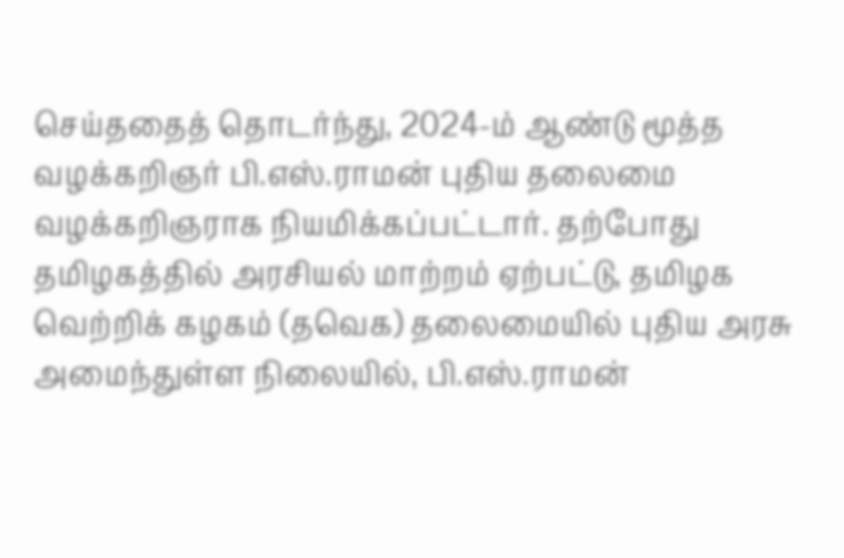செய்ததைத் தொடர்ந்து, 2024-ம் ஆண்டு மூத்த வழக்கறிஞர் பி.எஸ்.ராமன் புதிய தலைமை வழக்கறிஞராக நியமிக்கப்பட்டார். தற்போது தமிழகத்தில் அரசியல் மாற்றம் ஏற்பட்டு, தமிழக வெற்றிக் கழகம் (தவெக) தலைமையில் புதிய அரசு அமைந்துள்ள நிலையில், பி.எஸ்.ராமன்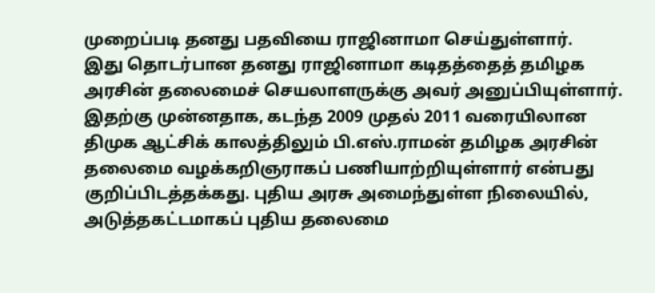முறைப்படி தனது பதவியை ராஜினாமா செய்துள்ளார்.
இது தொடர்பான தனது ராஜினாமா கடிதத்தைத் தமிழக அரசின் தலைமைச் செயலாளருக்கு அவர் அனுப்பியுள்ளார். இதற்கு முன்னதாக, கடந்த 2009 முதல் 2011 வரையிலான திமுக ஆட்சிக் காலத்திலும் பி.எஸ்.ராமன் தமிழக அரசின் தலைமை வழக்கறிஞராகப் பணியாற்றியுள்ளார் என்பது குறிப்பிடத்தக்கது. புதிய அரசு அமைந்துள்ள நிலையில், அடுத்தகட்டமாகப் புதிய தலைமை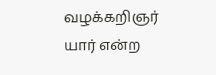வழக்கறிஞர் யார் என்ற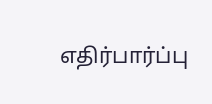எதிர்பார்ப்பு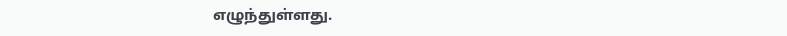எழுந்துள்ளது.